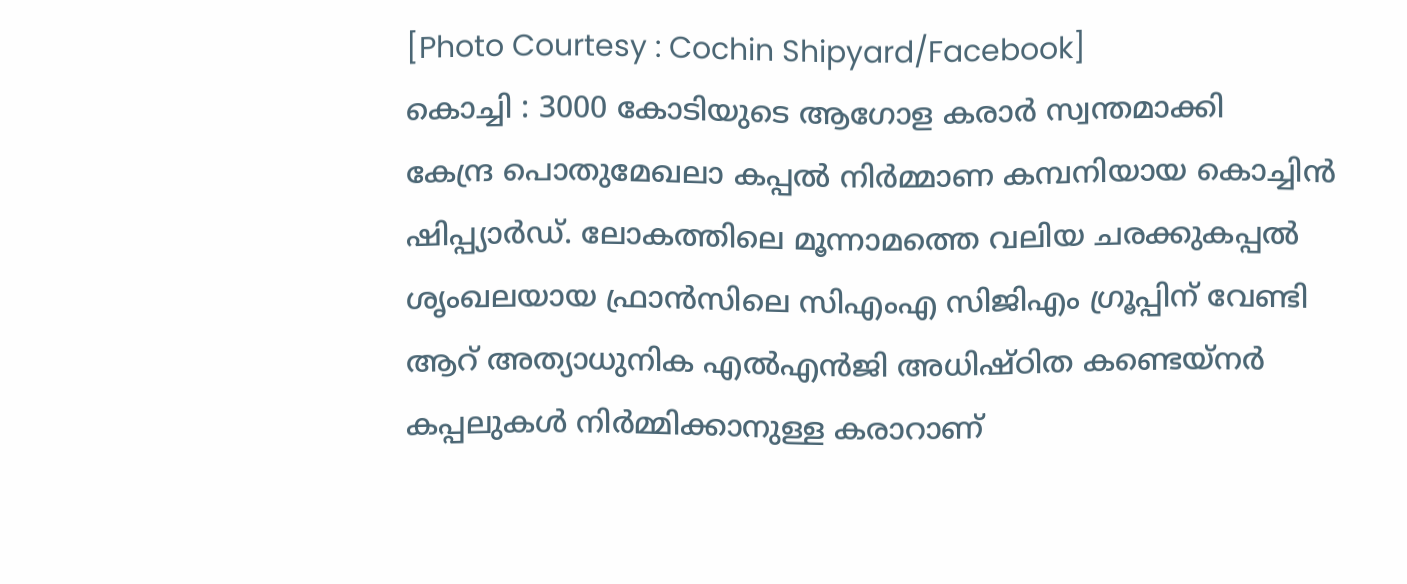[Photo Courtesy : Cochin Shipyard/Facebook]
കൊച്ചി : 3000 കോടിയുടെ ആഗോള കരാർ സ്വന്തമാക്കി
കേന്ദ്ര പൊതുമേഖലാ കപ്പൽ നിർമ്മാണ കമ്പനിയായ കൊച്ചിൻ ഷിപ്പ്യാർഡ്. ലോകത്തിലെ മൂന്നാമത്തെ വലിയ ചരക്കുകപ്പൽ ശൃംഖലയായ ഫ്രാൻസിലെ സിഎംഎ സിജിഎം ഗ്രൂപ്പിന് വേണ്ടി ആറ് അത്യാധുനിക എൽഎൻജി അധിഷ്ഠിത കണ്ടെയ്നർ കപ്പലുകൾ നിർമ്മിക്കാനുള്ള കരാറാണ്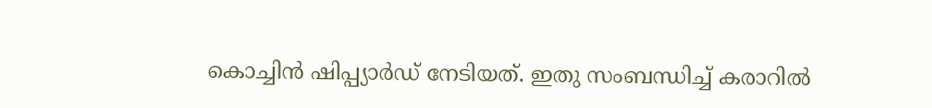കൊച്ചിൻ ഷിപ്പ്യാർഡ് നേടിയത്. ഇതു സംബന്ധിച്ച് കരാറിൽ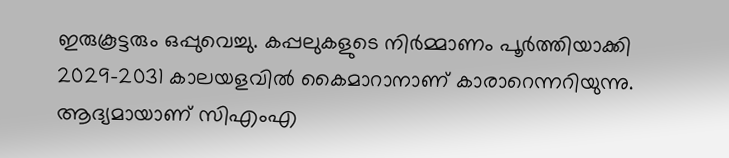ഇരുകൂട്ടരും ഒപ്പുവെച്ചു. കപ്പലുകളുടെ നിർമ്മാണം പൂർത്തിയാക്കി 2029-2031 കാലയളവിൽ കൈമാറാനാണ് കാരാറെന്നറിയുന്നു.
ആദ്യമായാണ് സിഎംഎ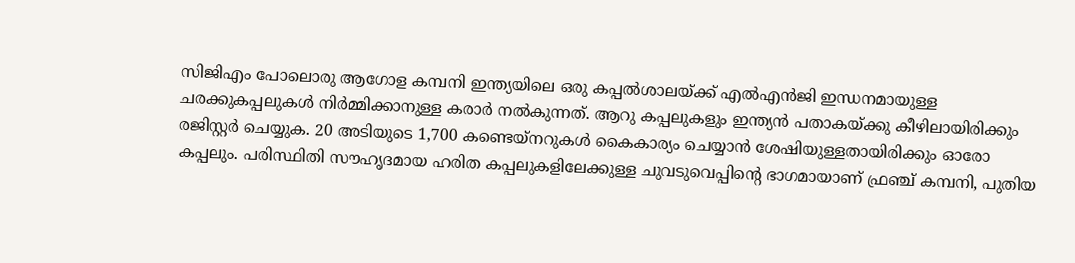സിജിഎം പോലൊരു ആഗോള കമ്പനി ഇന്ത്യയിലെ ഒരു കപ്പൽശാലയ്ക്ക് എൽഎൻജി ഇന്ധനമായുള്ള ചരക്കുകപ്പലുകൾ നിർമ്മിക്കാനുള്ള കരാർ നൽകുന്നത്. ആറു കപ്പലുകളും ഇന്ത്യൻ പതാകയ്ക്കു കീഴിലായിരിക്കും രജിസ്റ്റർ ചെയ്യുക. 20 അടിയുടെ 1,700 കണ്ടെയ്നറുകൾ കൈകാര്യം ചെയ്യാൻ ശേഷിയുള്ളതായിരിക്കും ഓരോ കപ്പലും. പരിസ്ഥിതി സൗഹൃദമായ ഹരിത കപ്പലുകളിലേക്കുള്ള ചുവടുവെപ്പിന്റെ ഭാഗമായാണ് ഫ്രഞ്ച് കമ്പനി, പുതിയ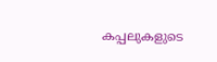കപ്പലുകളുടെ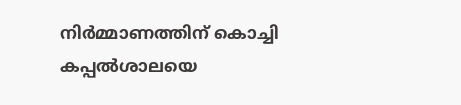നിർമ്മാണത്തിന് കൊച്ചി കപ്പൽശാലയെ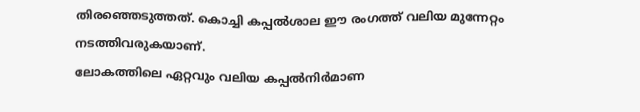തിരഞ്ഞെടുത്തത്. കൊച്ചി കപ്പൽശാല ഈ രംഗത്ത് വലിയ മുന്നേറ്റം നടത്തിവരുകയാണ്.
ലോകത്തിലെ ഏറ്റവും വലിയ കപ്പൽനിർമാണ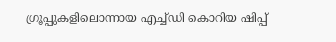ഗ്രൂപ്പുകളിലൊന്നായ എച്ച്ഡി കൊറിയ ഷിപ്പ്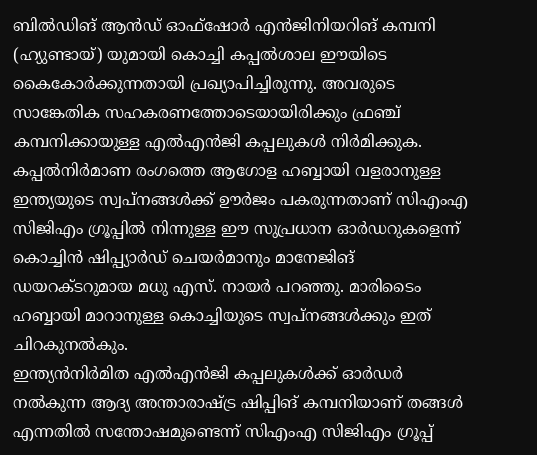ബിൽഡിങ് ആൻഡ് ഓഫ്ഷോർ എൻജിനിയറിങ് കമ്പനി (ഹ്യുണ്ടായ്) യുമായി കൊച്ചി കപ്പൽശാല ഈയിടെ കൈകോർക്കുന്നതായി പ്രഖ്യാപിച്ചിരുന്നു. അവരുടെ സാങ്കേതിക സഹകരണത്തോടെയായിരിക്കും ഫ്രഞ്ച് കമ്പനിക്കായുള്ള എൽഎൻജി കപ്പലുകൾ നിർമിക്കുക. കപ്പൽനിർമാണ രംഗത്തെ ആഗോള ഹബ്ബായി വളരാനുള്ള ഇന്ത്യയുടെ സ്വപ്നങ്ങൾക്ക് ഊർജം പകരുന്നതാണ് സിഎംഎ സിജിഎം ഗ്രൂപ്പിൽ നിന്നുള്ള ഈ സുപ്രധാന ഓർഡറുകളെന്ന് കൊച്ചിൻ ഷിപ്പ്യാർഡ് ചെയർമാനും മാനേജിങ് ഡയറക്ടറുമായ മധു എസ്. നായർ പറഞ്ഞു. മാരിടൈം ഹബ്ബായി മാറാനുള്ള കൊച്ചിയുടെ സ്വപ്നങ്ങൾക്കും ഇത് ചിറകുനൽകും.
ഇന്ത്യൻനിർമിത എൽഎൻജി കപ്പലുകൾക്ക് ഓർഡർ നൽകുന്ന ആദ്യ അന്താരാഷ്ട്ര ഷിപ്പിങ് കമ്പനിയാണ് തങ്ങൾ എന്നതിൽ സന്തോഷമുണ്ടെന്ന് സിഎംഎ സിജിഎം ഗ്രൂപ്പ്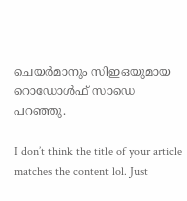ചെയർമാനും സിഇഒയുമായ റൊഡോൾഫ് സാഡെ പറഞ്ഞു.

I don’t think the title of your article matches the content lol. Just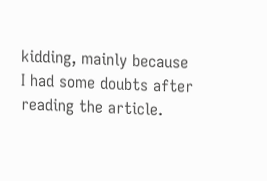kidding, mainly because I had some doubts after reading the article.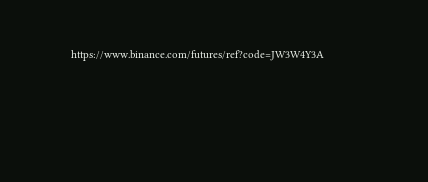https://www.binance.com/futures/ref?code=JW3W4Y3A